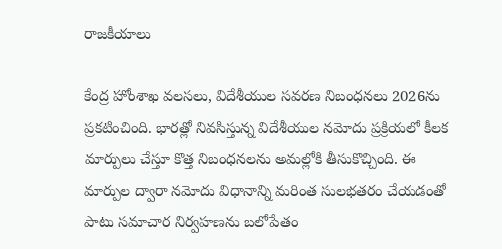రాజకీయాలు

కేంద్ర హోంశాఖ వలసలు, విదేశీయుల సవరణ నిబంధనలు 2026ను ప్రకటించింది. భారత్లో నివసిస్తున్న విదేశీయుల నమోదు ప్రక్రియలో కీలక మార్పులు చేస్తూ కొత్త నిబంధనలను అమల్లోకి తీసుకొచ్చింది. ఈ మార్పుల ద్వారా నమోదు విధానాన్ని మరింత సులభతరం చేయడంతో పాటు సమాచార నిర్వహణను బలోపేతం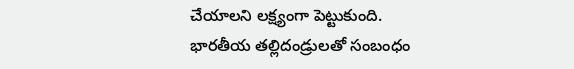చేయాలని లక్ష్యంగా పెట్టుకుంది.
భారతీయ తల్లిదండ్రులతో సంబంధం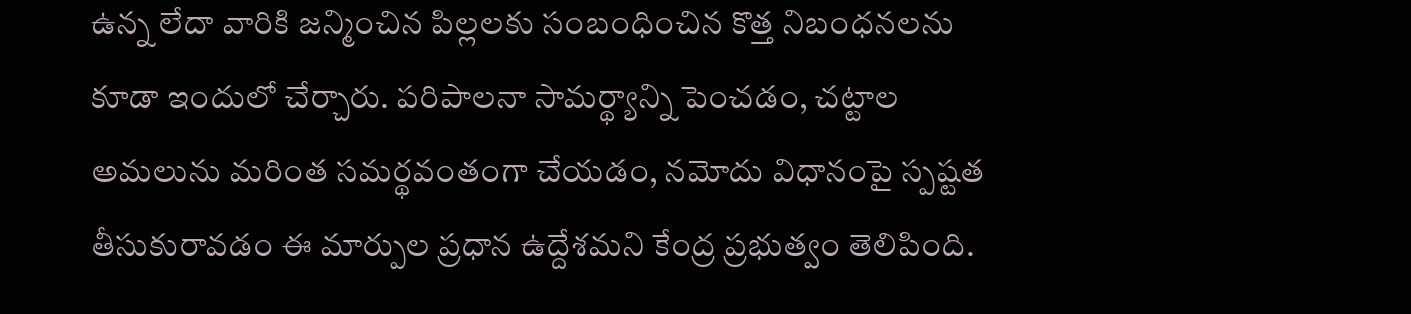ఉన్న లేదా వారికి జన్మించిన పిల్లలకు సంబంధించిన కొత్త నిబంధనలను కూడా ఇందులో చేర్చారు. పరిపాలనా సామర్థ్యాన్ని పెంచడం, చట్టాల అమలును మరింత సమర్థవంతంగా చేయడం, నమోదు విధానంపై స్పష్టత తీసుకురావడం ఈ మార్పుల ప్రధాన ఉద్దేశమని కేంద్ర ప్రభుత్వం తెలిపింది.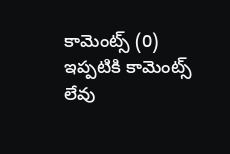కామెంట్స్ (0)
ఇప్పటికి కామెంట్స్ లేవు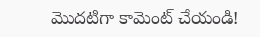మొదటిగా కామెంట్ చేయండి!